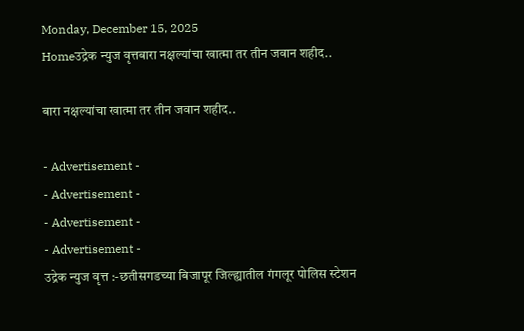Monday, December 15, 2025
Homeउद्रेक न्युज वृत्तबारा नक्षल्यांचा खात्मा तर तीन जवान शहीद..

बारा नक्षल्यांचा खात्मा तर तीन जवान शहीद..

- Advertisement -
- Advertisement -
- Advertisement -
- Advertisement -
उद्रेक न्युज वृत्त :-छतीसगडच्या बिजापूर जिल्ह्यातील गंगलूर पोलिस स्टेशन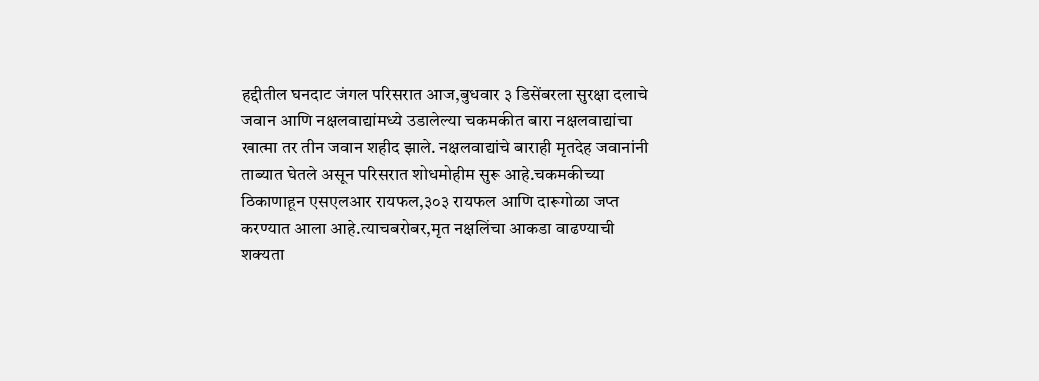हद्दीतील घनदाट जंगल परिसरात आज,बुधवार ३ डिसेंबरला सुरक्षा दलाचे जवान आणि नक्षलवाद्यांमध्ये उडालेल्या चकमकीत बारा नक्षलवाद्यांचा खात्मा तर तीन जवान शहीद झाले. नक्षलवाद्यांचे बाराही मृतदेह जवानांनी ताब्यात घेतले असून परिसरात शोधमोहीम सुरू आहे.चकमकीच्या ठिकाणाहून एसएलआर रायफल,३०३ रायफल आणि दारूगोळा जप्त करण्यात आला आहे.त्याचबरोबर,मृत नक्षलिंचा आकडा वाढण्याची शक्यता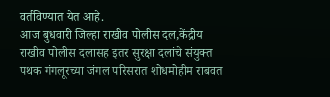वर्तविण्यात येत आहे.
आज बुधवारी जिल्हा राखीव पोलीस दल,केंद्रीय राखीव पोलीस दलासह इतर सुरक्षा दलांचे संयुक्त पथक गंगलूरच्या जंगल परिसरात शोधमोहीम राबवत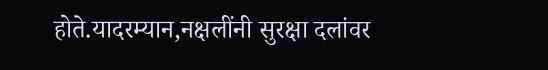होते.यादरम्यान,नक्षलींनी सुरक्षा दलांवर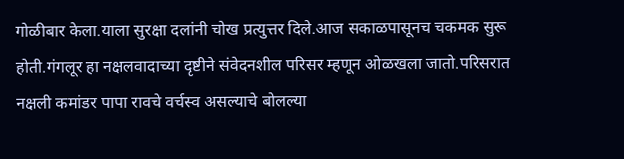गोळीबार केला.याला सुरक्षा दलांनी चोख प्रत्युत्तर दिले.आज सकाळपासूनच चकमक सुरू होती.गंगलूर हा नक्षलवादाच्या दृष्टीने संवेदनशील परिसर म्हणून ओळखला जातो.परिसरात नक्षली कमांडर पापा रावचे वर्चस्व असल्याचे बोलल्या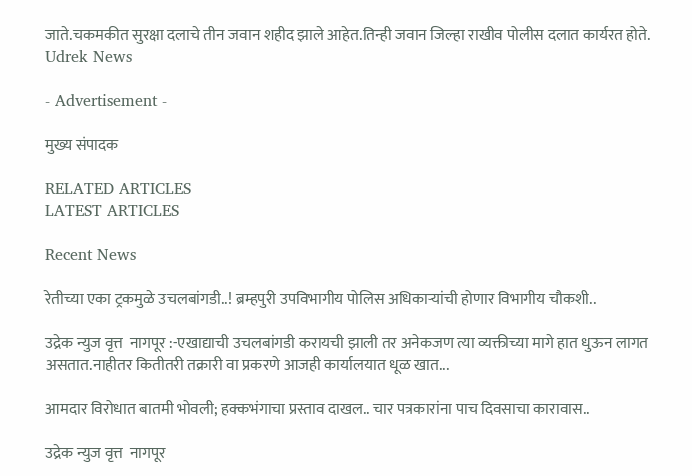जाते.चकमकीत सुरक्षा दलाचे तीन जवान शहीद झाले आहेत.तिन्ही जवान जिल्हा राखीव पोलीस दलात कार्यरत होते.
Udrek News

- Advertisement -

मुख्य संपादक

RELATED ARTICLES
LATEST ARTICLES

Recent News

रेतीच्या एका ट्रकमुळे उचलबांगडी..! ब्रम्हपुरी उपविभागीय पोलिस अधिकाऱ्यांची होणार विभागीय चौकशी..

उद्रेक न्युज वृत्त  नागपूर :-एखाद्याची उचलबांगडी करायची झाली तर अनेकजण त्या व्यक्तीच्या मागे हात धुऊन लागत असतात.नाहीतर कितीतरी तक्रारी वा प्रकरणे आजही कार्यालयात धूळ खात...

आमदार विरोधात बातमी भोवली; हक्कभंगाचा प्रस्ताव दाखल.. चार पत्रकारांना पाच दिवसाचा कारावास..

उद्रेक न्युज वृत्त  नागपूर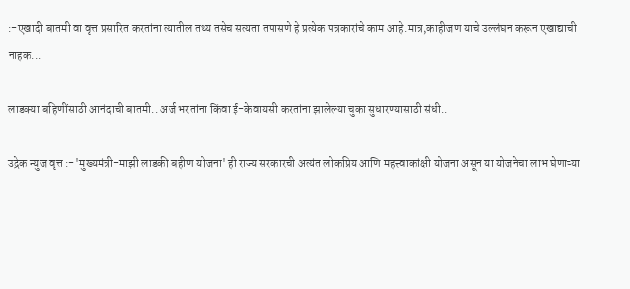:-एखादी बातमी वा वृत्त प्रसारित करतांना त्यातील तथ्य तसेच सत्यता तपासणे हे प्रत्येक पत्रकारांचे काम आहे.मात्र,काहीजण याचे उल्लंघन करून एखाद्याची नाहक...

लाडक्या बहिणींसाठी आनंदाची बातमी.. अर्ज भरतांना किंवा ई-केवायसी करतांना झालेल्या चुका सुधारण्यासाठी संधी..

उद्रेक न्युज वृत्त :-'मुख्यमंत्री-माझी लाडकी बहीण योजना' ही राज्य सरकारची अत्यंत लोकप्रिय आणि महत्त्वाकांक्षी योजना असून या योजनेचा लाभ घेणाऱ्या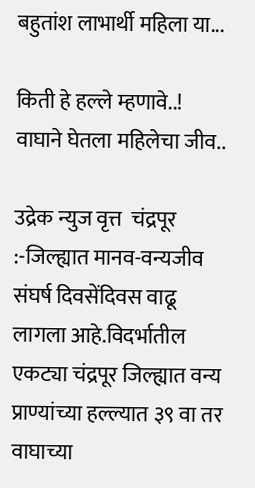बहुतांश लाभार्थी महिला या...

किती हे हल्ले म्हणावे..! वाघाने घेतला महिलेचा जीव..

उद्रेक न्युज वृत्त  चंद्रपूर :-जिल्ह्यात मानव-वन्यजीव संघर्ष दिवसेंदिवस वाढू लागला आहे.विदर्भातील एकट्या चंद्रपूर जिल्ह्यात वन्य प्राण्यांच्या हल्ल्यात ३९ वा तर वाघाच्या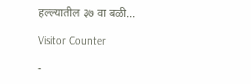हल्ल्यातील ३७ वा बळी...

Visitor Counter

-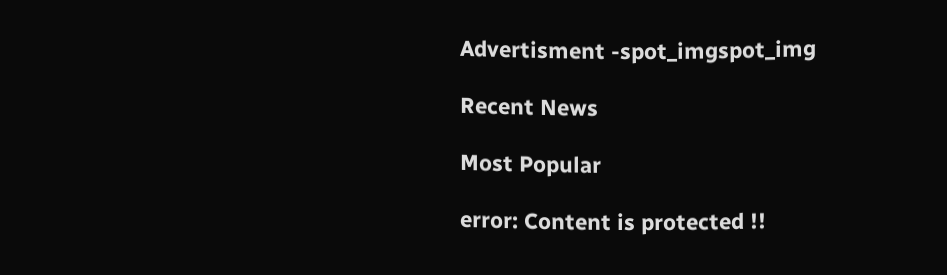Advertisment -spot_imgspot_img

Recent News

Most Popular

error: Content is protected !!